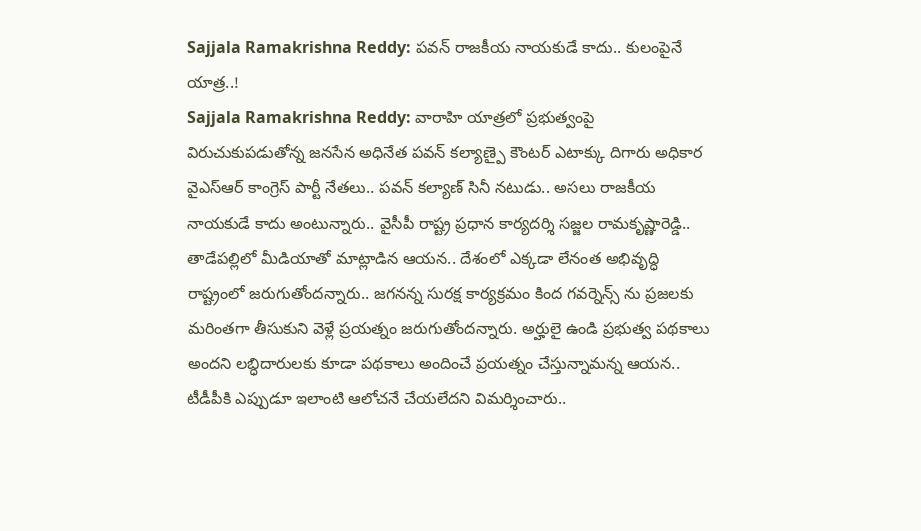Sajjala Ramakrishna Reddy: పవన్ రాజకీయ నాయకుడే కాదు.. కులంపైనే యాత్ర..!
Sajjala Ramakrishna Reddy: వారాహి యాత్రలో ప్రభుత్వంపై విరుచుకుపడుతోన్న జనసేన అధినేత పవన్ కల్యాణ్పై కౌంటర్ ఎటాక్కు దిగారు అధికార వైఎస్ఆర్ కాంగ్రెస్ పార్టీ నేతలు.. పవన్ కల్యాణ్ సినీ నటుడు.. అసలు రాజకీయ నాయకుడే కాదు అంటున్నారు.. వైసీపీ రాష్ట్ర ప్రధాన కార్యదర్శి సజ్జల రామకృష్ణారెడ్డి.. తాడేపల్లిలో మీడియాతో మాట్లాడిన ఆయన.. దేశంలో ఎక్కడా లేనంత అభివృద్ధి రాష్ట్రంలో జరుగుతోందన్నారు.. జగనన్న సురక్ష కార్యక్రమం కింద గవర్నెన్స్ ను ప్రజలకు మరింతగా తీసుకుని వెళ్లే ప్రయత్నం జరుగుతోందన్నారు. అర్హులై ఉండి ప్రభుత్వ పథకాలు అందని లబ్ధిదారులకు కూడా పథకాలు అందించే ప్రయత్నం చేస్తున్నామన్న ఆయన.. టీడీపీకి ఎప్పుడూ ఇలాంటి ఆలోచనే చేయలేదని విమర్శించారు..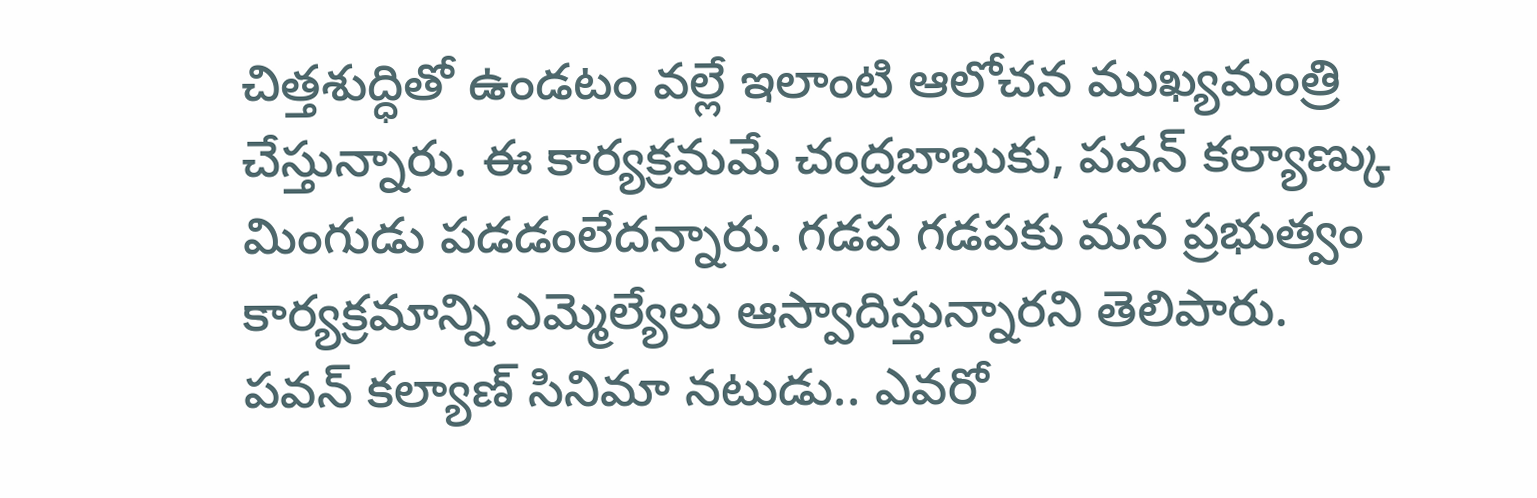చిత్తశుద్ధితో ఉండటం వల్లే ఇలాంటి ఆలోచన ముఖ్యమంత్రి చేస్తున్నారు. ఈ కార్యక్రమమే చంద్రబాబుకు, పవన్ కల్యాణ్కు మింగుడు పడడంలేదన్నారు. గడప గడపకు మన ప్రభుత్వం కార్యక్రమాన్ని ఎమ్మెల్యేలు ఆస్వాదిస్తున్నారని తెలిపారు.
పవన్ కల్యాణ్ సినిమా నటుడు.. ఎవరో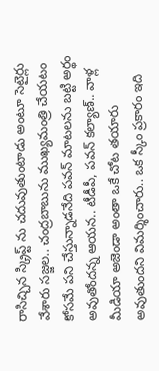రాసిచ్చిన స్క్రిప్ట్ ను చదువుతుంటాడు అంటూ సెటైర్లు వేశారు సజ్జల.. చంద్రబాబును ముఖ్యమంత్రి చేయటం కోసమే పని చేస్తున్నాడనేది పవన్ మాటలను బట్టి అర్థం అవుతోందన్న ఆయన.. టీడీపీ, పవన్ కల్యాణ్.. వాళ్ల మీడియా అజెండా అంతా ఒకే చోట తయారు అవుతుందని విమర్శించారు.. ఒక స్కీం ప్రకారం ఇది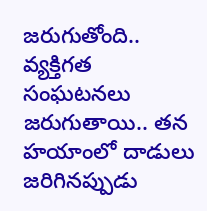జరుగుతోంది.. వ్యక్తిగత సంఘటనలు జరుగుతాయి.. తన హయాంలో దాడులు జరిగినప్పుడు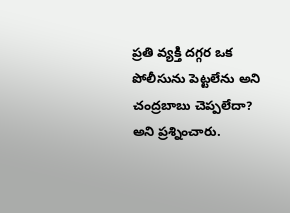ప్రతి వ్యక్తి దగ్గర ఒక పోలీసును పెట్టలేను అని చంద్రబాబు చెప్పలేదా? అని ప్రశ్నించారు.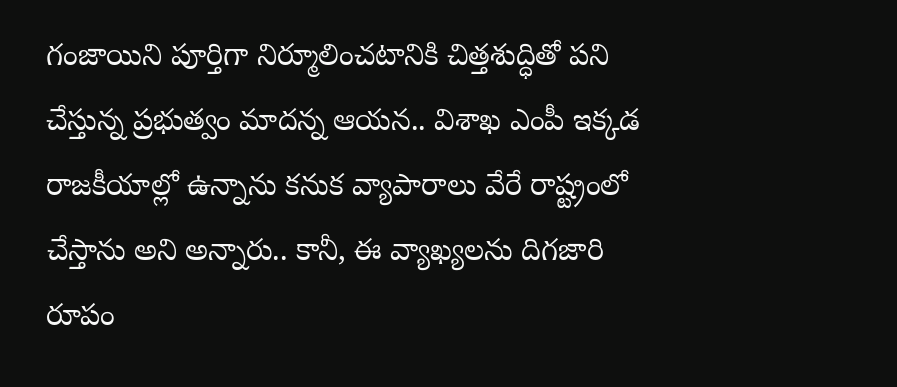గంజాయిని పూర్తిగా నిర్మూలించటానికి చిత్తశుద్ధితో పని చేస్తున్న ప్రభుత్వం మాదన్న ఆయన.. విశాఖ ఎంపీ ఇక్కడ రాజకీయాల్లో ఉన్నాను కనుక వ్యాపారాలు వేరే రాష్ట్రంలో చేస్తాను అని అన్నారు.. కానీ, ఈ వ్యాఖ్యలను దిగజారి రూపం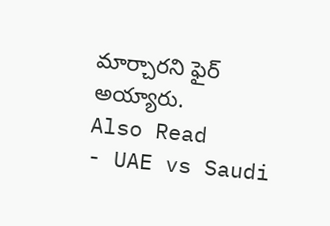మార్చారని ఫైర్ అయ్యారు.
Also Read
- UAE vs Saudi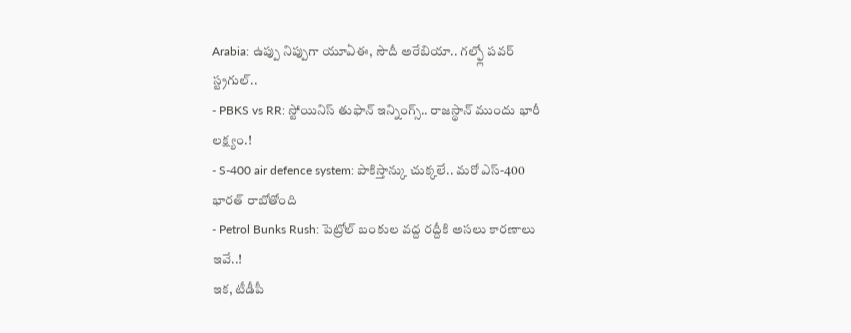Arabia: ఉప్పు నిప్పుగా యూఏఈ, సౌదీ అరేబియా.. గల్ఫ్లో పవర్ స్ట్రగుల్..
- PBKS vs RR: స్టోయినిస్ తుఫాన్ ఇన్నింగ్స్.. రాజస్థాన్ ముందు భారీ లక్ష్యం.!
- S-400 air defence system: పాకిస్తాన్కు చుక్కలే.. మరో ఎస్-400 భారత్ రాబోతోంది
- Petrol Bunks Rush: పెట్రోల్ బంకుల వద్ద రద్దీకి అసలు కారణాలు ఇవే..!
ఇక, టీడీపీ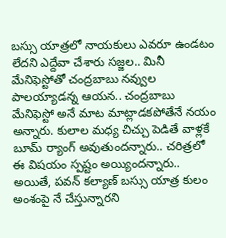బస్సు యాత్రలో నాయకులు ఎవరూ ఉండటం లేదని ఎద్దేవా చేశారు సజ్జల.. మినీ మేనిఫెస్టోతో చంద్రబాబు నవ్వుల పాలయ్యాడన్న ఆయన.. చంద్రబాబు మేనిఫెస్టో అనే మాట మాట్లాడకపోతేనే నయం అన్నారు. కులాల మధ్య చిచ్చు పెడితే వాళ్లకే బూమ్ ర్యాంగ్ అవుతుందన్నారు.. చరిత్రలో ఈ విషయం స్పష్టం అయ్యిందన్నారు.. అయితే, పవన్ కల్యాణ్ బస్సు యాత్ర కులం అంశంపై నే చేస్తున్నారని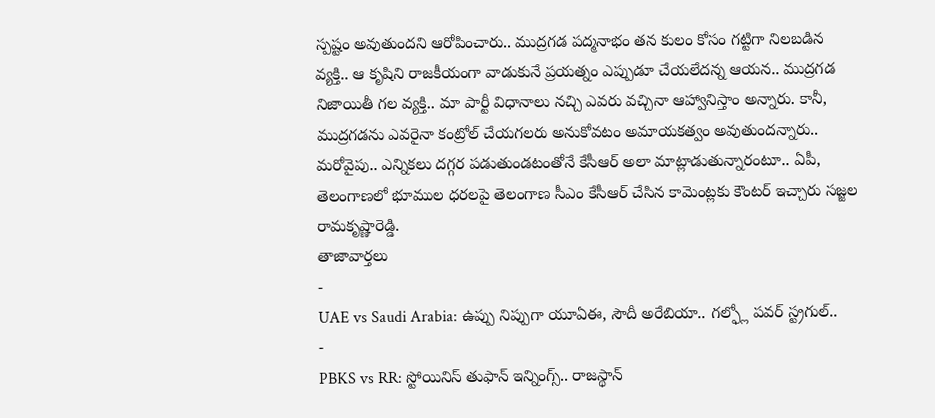స్పష్టం అవుతుందని ఆరోపించారు.. ముద్రగడ పద్మనాభం తన కులం కోసం గట్టిగా నిలబడిన వ్యక్తి.. ఆ కృషిని రాజకీయంగా వాడుకునే ప్రయత్నం ఎప్పుడూ చేయలేదన్న ఆయన.. ముద్రగడ నిజాయితీ గల వ్యక్తి.. మా పార్టీ విధానాలు నచ్చి ఎవరు వచ్చినా ఆహ్వానిస్తాం అన్నారు. కానీ, ముద్రగడను ఎవరైనా కంట్రోల్ చేయగలరు అనుకోవటం అమాయకత్వం అవుతుందన్నారు.. మరోవైపు.. ఎన్నికలు దగ్గర పడుతుండటంతోనే కేసీఆర్ అలా మాట్లాడుతున్నారంటూ.. ఏపీ, తెలంగాణలో భూముల ధరలపై తెలంగాణ సీఎం కేసీఆర్ చేసిన కామెంట్లకు కౌంటర్ ఇచ్చారు సజ్జల రామకృష్ణారెడ్డి.
తాజావార్తలు
-
UAE vs Saudi Arabia: ఉప్పు నిప్పుగా యూఏఈ, సౌదీ అరేబియా.. గల్ఫ్లో పవర్ స్ట్రగుల్..
-
PBKS vs RR: స్టోయినిస్ తుఫాన్ ఇన్నింగ్స్.. రాజస్థాన్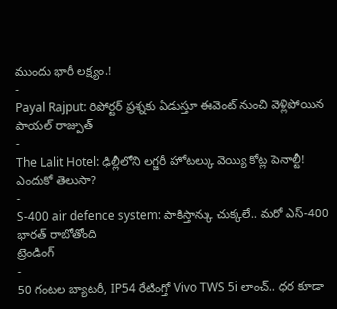ముందు భారీ లక్ష్యం.!
-
Payal Rajput: రిపోర్టర్ ప్రశ్నకు ఏడుస్తూ ఈవెంట్ నుంచి వెళ్లిపోయిన పాయల్ రాజ్పుత్
-
The Lalit Hotel: ఢిల్లీలోని లగ్జరీ హోటల్కు వెయ్యి కోట్ల పెనాల్టీ! ఎందుకో తెలుసా?
-
S-400 air defence system: పాకిస్తాన్కు చుక్కలే.. మరో ఎస్-400 భారత్ రాబోతోంది
ట్రెండింగ్
-
50 గంటల బ్యాటరీ, IP54 రేటింగ్తో Vivo TWS 5i లాంచ్.. ధర కూడా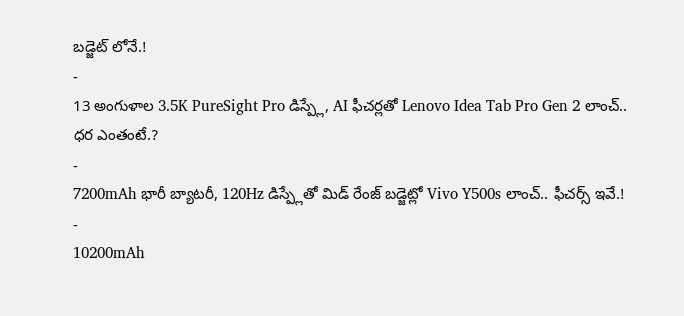బడ్జెట్ లోనే.!
-
13 అంగుళాల 3.5K PureSight Pro డిస్ప్లే, AI ఫీచర్లతో Lenovo Idea Tab Pro Gen 2 లాంచ్.. ధర ఎంతంటే.?
-
7200mAh భారీ బ్యాటరీ, 120Hz డిస్ప్లేతో మిడ్ రేంజ్ బడ్జెట్లో Vivo Y500s లాంచ్.. ఫీచర్స్ ఇవే.!
-
10200mAh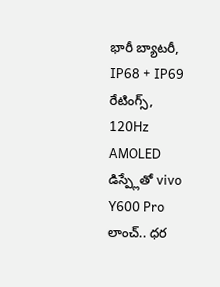భారీ బ్యాటరీ, IP68 + IP69 రేటింగ్స్, 120Hz AMOLED డిస్ప్లేతో vivo Y600 Pro లాంచ్.. ధర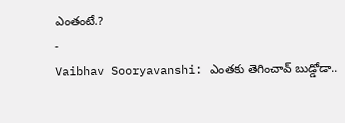ఎంతంటే.?
-
Vaibhav Sooryavanshi: ఎంతకు తెగించావ్ బుడ్డోడా..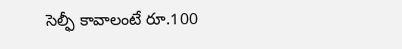సెల్ఫీ కావాలంటే రూ.100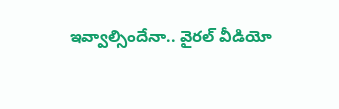ఇవ్వాల్సిందేనా.. వైరల్ వీడియో